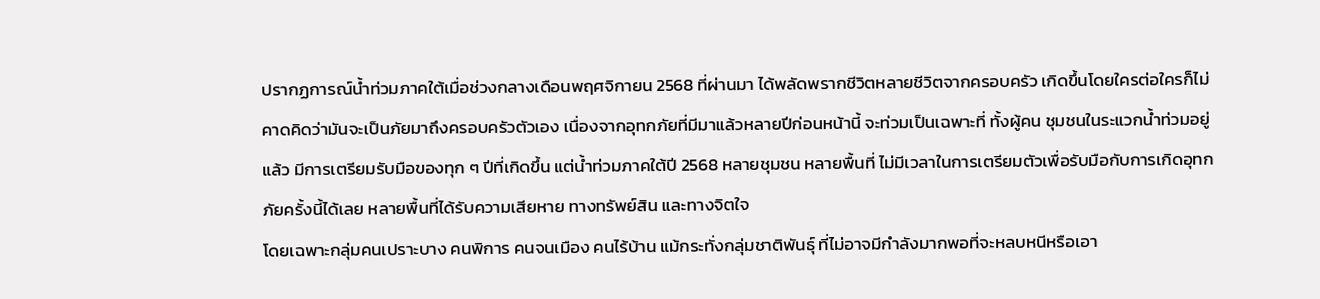ปรากฏการณ์น้ำท่วมภาคใต้เมื่อช่วงกลางเดือนพฤศจิกายน 2568 ที่ผ่านมา ได้พลัดพรากชีวิตหลายชีวิตจากครอบครัว เกิดขึ้นโดยใครต่อใครก็ไม่คาดคิดว่ามันจะเป็นภัยมาถึงครอบครัวตัวเอง เนื่องจากอุทกภัยที่มีมาแล้วหลายปีก่อนหน้านี้ จะท่วมเป็นเฉพาะที่ ทั้งผู้คน ชุมชนในระแวกน้ำท่วมอยู่แล้ว มีการเตรียมรับมือของทุก ๆ ปีที่เกิดขึ้น แต่น้ำท่วมภาคใต้ปี 2568 หลายชุมชน หลายพื้นที่ ไม่มีเวลาในการเตรียมตัวเพื่อรับมือกับการเกิดอุทกภัยครั้งนี้ได้เลย หลายพื้นที่ได้รับความเสียหาย ทางทรัพย์สิน และทางจิตใจ
โดยเฉพาะกลุ่มคนเปราะบาง คนพิการ คนจนเมือง คนไร้บ้าน แม้กระทั่งกลุ่มชาติพันธ์ุ ที่ไม่อาจมีกำลังมากพอที่จะหลบหนีหรือเอา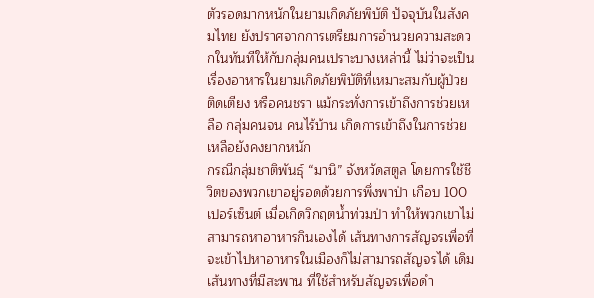ตัวรอดมากหนักในยามเกิดภัยพิบัติ ปัจจุบันในสังคมไทย ยังปราศจากการเตรียมการอำนวยความสะดวกในทันทีให้กับกลุ่มคนเปราะบางเหล่านี้ ไม่ว่าจะเป็นเรื่องอาหารในยามเกิดภัยพิบัติที่เหมาะสมกับผู้ป่วยติดเตียง หรือคนชรา แม้กระทั่งการเข้าถึงการช่วยเหลือ กลุ่มคนจน คนไร้บ้าน เกิดการเข้าถึงในการช่วยเหลือยังคงยากหนัก
กรณีกลุ่มชาติพันธ์ุ “มานิ” จังหวัดสตูล โดยการใช้ชีวิตของพวกเขาอยู่รอดด้วยการพึ่งพาป่า เกือบ 100 เปอร์เซ็นต์ เมื่อเกิดวิกฤตน้ำท่วมป่า ทำให้พวกเขาไม่สามารถหาอาหารกินเองได้ เส้นทางการสัญจรเพื่อที่จะเข้าไปหาอาหารในเมืองก็ไม่สามารถสัญจรได้ เดิมเส้นทางที่มีสะพาน ที่ใช้สำหรับสัญจรเพื่อดำ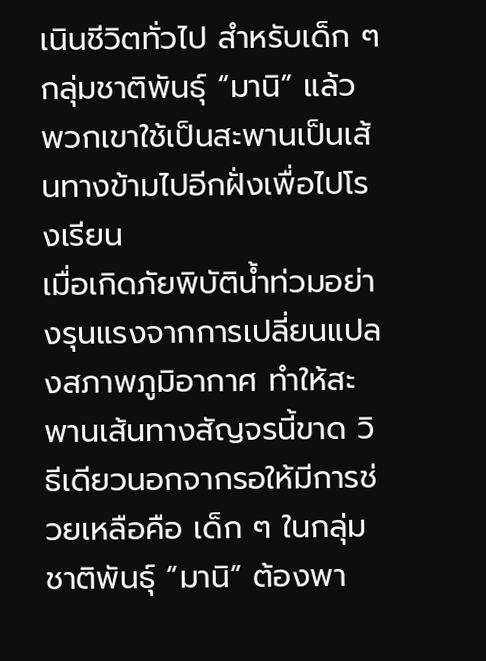เนินชีวิตทั่วไป สำหรับเด็ก ๆ กลุ่มชาติพันธ์ุ “มานิ” แล้ว พวกเขาใช้เป็นสะพานเป็นเส้นทางข้ามไปอีกฝั่งเพื่อไปโรงเรียน
เมื่อเกิดภัยพิบัติน้ำท่วมอย่างรุนแรงจากการเปลี่ยนแปลงสภาพภูมิอากาศ ทำให้สะพานเส้นทางสัญจรนี้ขาด วิธีเดียวนอกจากรอให้มีการช่วยเหลือคือ เด็ก ๆ ในกลุ่มชาติพันธ์ุ “มานิ” ต้องพา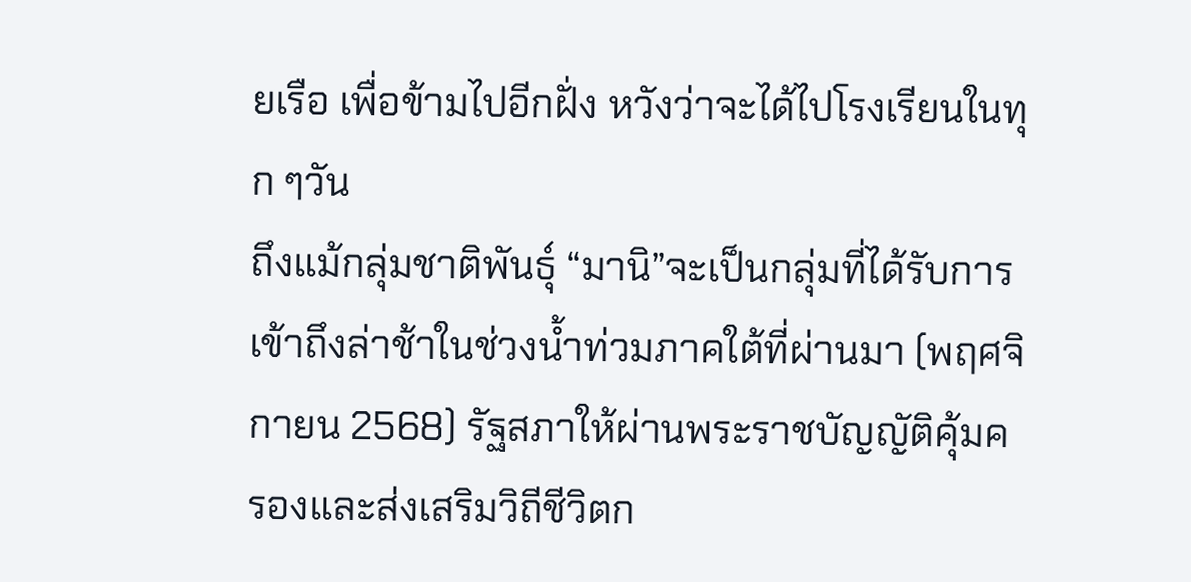ยเรือ เพื่อข้ามไปอีกฝั่ง หวังว่าจะได้ไปโรงเรียนในทุก ๆวัน
ถึงแม้กลุ่มชาติพันธ์ุ “มานิ”จะเป็นกลุ่มที่ได้รับการเข้าถึงล่าช้าในช่วงน้ำท่วมภาคใต้ที่ผ่านมา (พฤศจิกายน 2568) รัฐสภาให้ผ่านพระราชบัญญัติคุ้มครองและส่งเสริมวิถีชีวิตก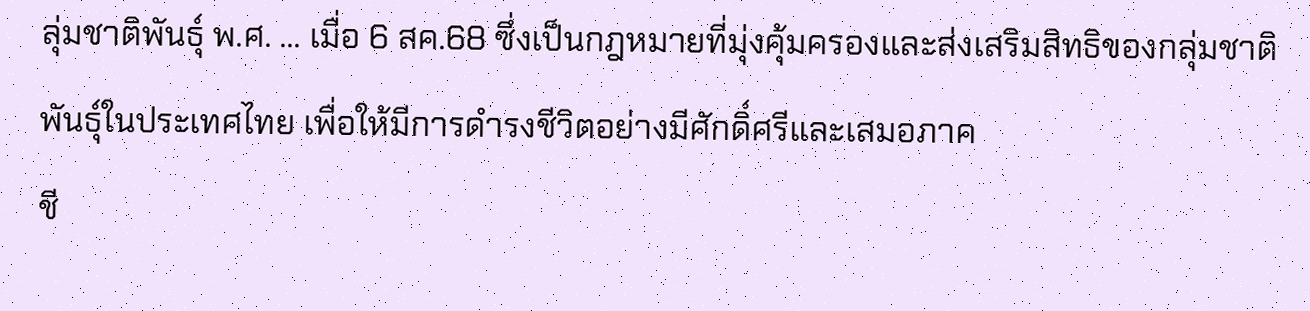ลุ่มชาติพันธุ์ พ.ศ. … เมื่อ 6 สค.68 ซึ่งเป็นกฎหมายที่มุ่งคุ้มครองและส่งเสริมสิทธิของกลุ่มชาติพันธุ์ในประเทศไทย เพื่อให้มีการดำรงชีวิตอย่างมีศักดิ์ศรีและเสมอภาค
ชี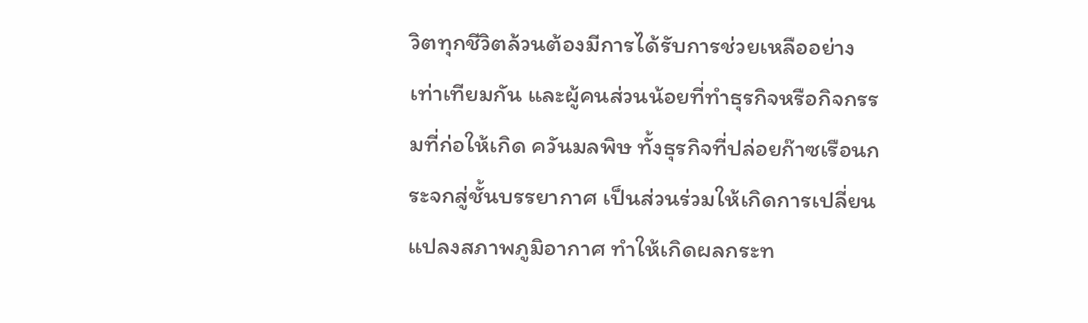วิตทุกชีวิตล้วนต้องมีการได้รับการช่วยเหลืออย่างเท่าเทียมกัน และผู้คนส่วนน้อยที่ทำธุรกิจหรือกิจกรรมที่ก่อให้เกิด ควันมลพิษ ทั้งธุรกิจที่ปล่อยก๊าซเรือนกระจกสู่ชั้นบรรยากาศ เป็นส่วนร่วมให้เกิดการเปลี่ยนแปลงสภาพภูมิอากาศ ทำให้เกิดผลกระท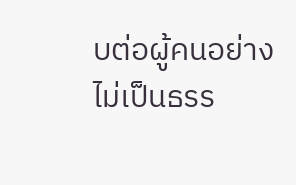บต่อผู้คนอย่างไม่เป็นธรร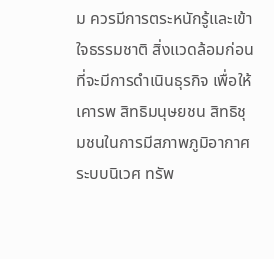ม ควรมีการตระหนักรู้และเข้าใจธรรมชาติ สิ่งแวดล้อมก่อนที่จะมีการดำเนินธุรกิจ เพื่อให้เคารพ สิทธิมนุษยชน สิทธิชุมชนในการมีสภาพภูมิอากาศ ระบบนิเวศ ทรัพ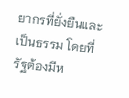ยากรที่ยั่งยืนและเป็นธรรม โดยที่รัฐต้องมีห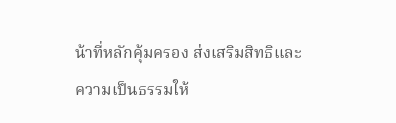น้าที่หลักคุ้มครอง ส่งเสริมสิทธิและความเป็นธรรมให้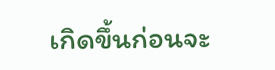เกิดขึ้นก่อนจะ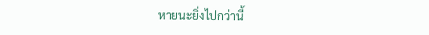หายนะยิ่งไปกว่านี้